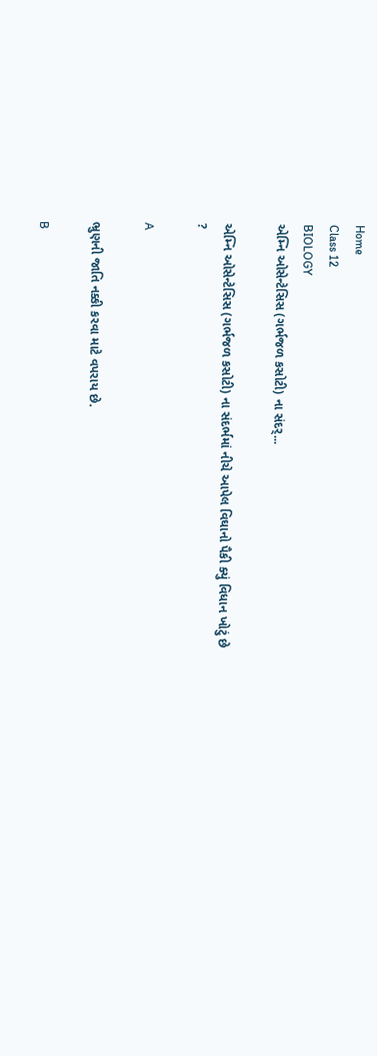Home
Class 12
BIOLOGY
એમ્નિ ઓસેન્ટેસિસ (ગર્ભજળ કસોટી) ના સંદર્...

એમ્નિ ઓસેન્ટેસિસ (ગર્ભજળ કસોટી) ના સંદર્ભમાં નીચે આપેલ વિઘાનો પૈકી ક્યું વિધાન ખોટું છે ?

A

ભ્રુણની જાતિ નક્કી કરવા માટે વપરાય છે.

B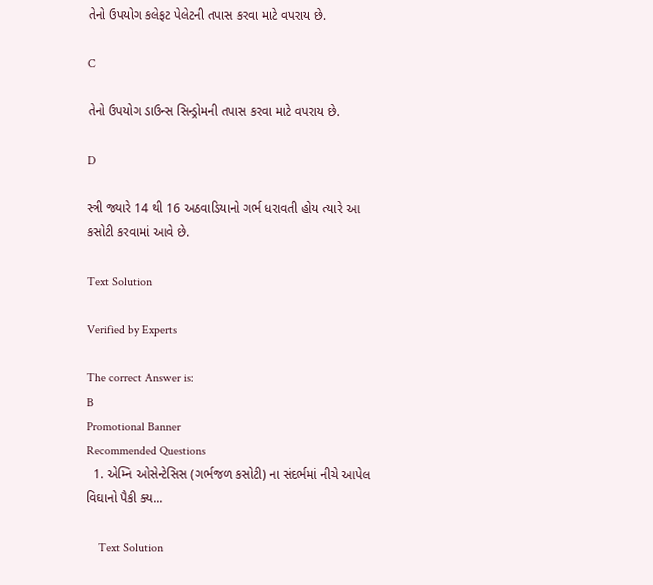તેનો ઉપયોગ કલેફટ પેલેટની તપાસ કરવા માટે વપરાય છે.

C

તેનો ઉપયોગ ડાઉન્સ સિન્ડ્રોમની તપાસ કરવા માટે વપરાય છે.

D

સ્ત્રી જ્યારે 14 થી 16 અઠવાડિયાનો ગર્ભ ધરાવતી હોય ત્યારે આ કસોટી કરવામાં આવે છે.

Text Solution

Verified by Experts

The correct Answer is:
B
Promotional Banner
Recommended Questions
  1. એમ્નિ ઓસેન્ટેસિસ (ગર્ભજળ કસોટી) ના સંદર્ભમાં નીચે આપેલ વિઘાનો પૈકી ક્ય...

    Text Solution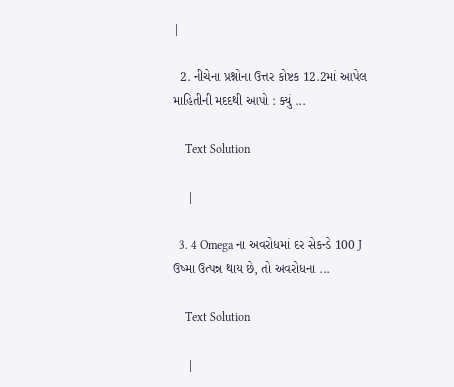|

  2. નીચેના પ્રશ્નોના ઉત્તર કોષ્ટક 12.2માં આપેલ માહિતીની મદદથી આપો : ક્યું ...

    Text Solution

    |

  3. 4 Omega ના અવરોધમાં દર સેકન્ડે 100 J ઉષ્મા ઉત્પન્ન થાય છે, તો અવરોધના ...

    Text Solution

    |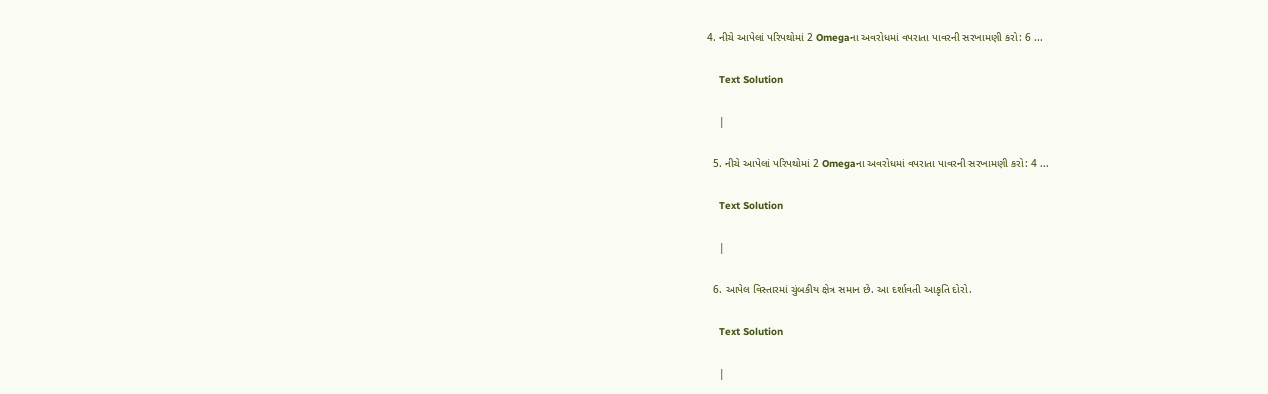4. નીચે આપેલાં પરિપથોમાં 2 Omegaના અવરોધમાં વપરાતા પાવરની સરખામણી કરો: 6 ...

    Text Solution

    |

  5. નીચે આપેલાં પરિપથોમાં 2 Omegaના અવરોધમાં વપરાતા પાવરની સરખામણી કરો: 4 ...

    Text Solution

    |

  6. આપેલ વિસ્તારમાં ચુંબકીય ક્ષેત્ર સમાન છે. આ દર્શાવતી આકૃતિ દોરો.

    Text Solution

    |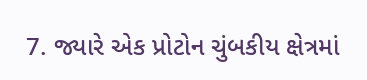7. જ્યારે એક પ્રોટોન ચુંબકીય ક્ષેત્રમાં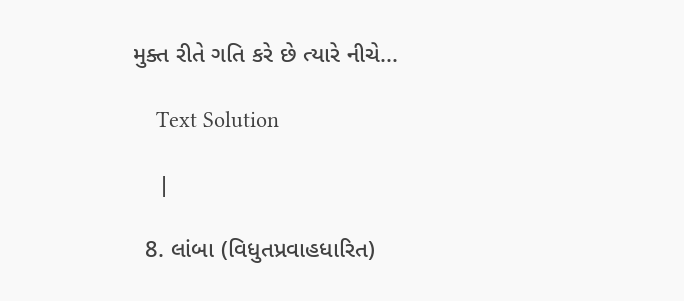મુક્ત રીતે ગતિ કરે છે ત્યારે નીચે...

    Text Solution

    |

  8. લાંબા (વિધુતપ્રવાહધારિત)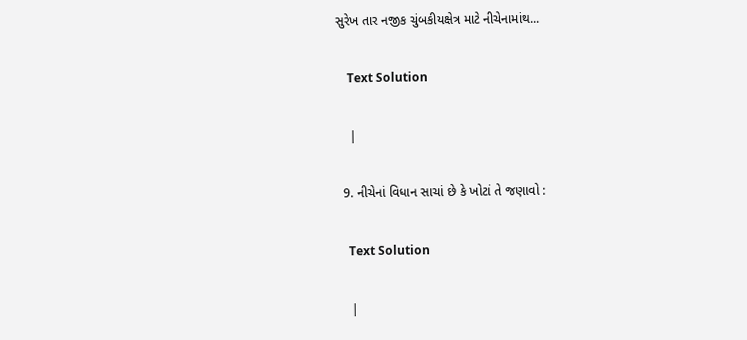સુરેખ તાર નજીક ચુંબકીયક્ષેત્ર માટે નીચેનામાંથ...

    Text Solution

    |

  9. નીચેનાં વિધાન સાચાં છે કે ખોટાં તે જણાવો :

    Text Solution

    |